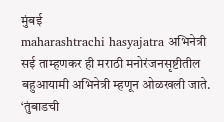मुंबई
maharashtrachi hasyajatra अभिनेत्री सई ताम्हणकर ही मराठी मनोरंजनसृष्टीतील बहुआयामी अभिनेत्री म्हणून ओळखली जाते. ‘तुंबाडची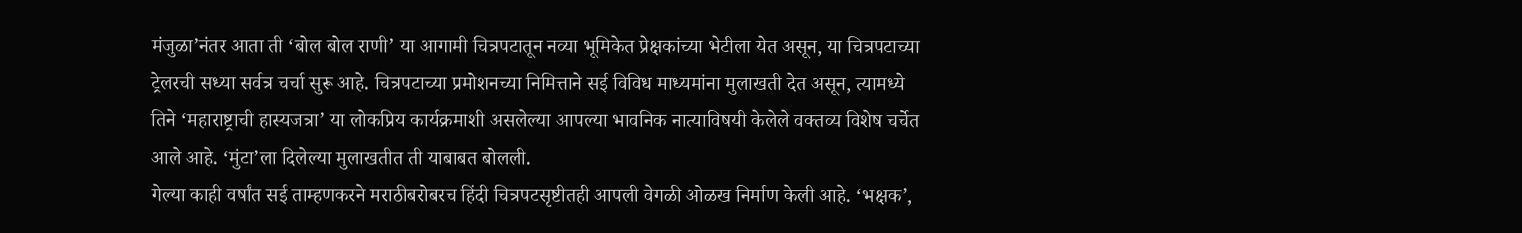मंजुळा’नंतर आता ती ‘बोल बोल राणी’ या आगामी चित्रपटातून नव्या भूमिकेत प्रेक्षकांच्या भेटीला येत असून, या चित्रपटाच्या ट्रेलरची सध्या सर्वत्र चर्चा सुरू आहे. चित्रपटाच्या प्रमोशनच्या निमित्ताने सई विविध माध्यमांना मुलाखती देत असून, त्यामध्ये तिने ‘महाराष्ट्राची हास्यजत्रा’ या लोकप्रिय कार्यक्रमाशी असलेल्या आपल्या भावनिक नात्याविषयी केलेले वक्तव्य विशेष चर्चेत आले आहे. ‘मुंटा’ला दिलेल्या मुलाखतीत ती याबाबत बोलली.
गेल्या काही वर्षांत सई ताम्हणकरने मराठीबरोबरच हिंदी चित्रपटसृष्टीतही आपली वेगळी ओळख निर्माण केली आहे. ‘भक्षक’,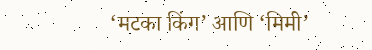‘मटका किंग’ आणि ‘मिमी’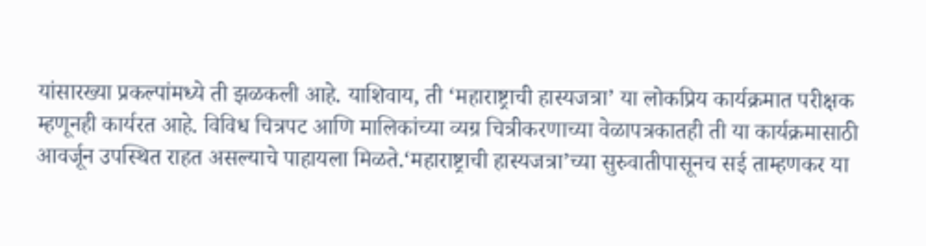यांसारख्या प्रकल्पांमध्ये ती झळकली आहे. याशिवाय, ती ‘महाराष्ट्राची हास्यजत्रा’ या लोकप्रिय कार्यक्रमात परीक्षक म्हणूनही कार्यरत आहे. विविध चित्रपट आणि मालिकांच्या व्यग्र चित्रीकरणाच्या वेळापत्रकातही ती या कार्यक्रमासाठी आवर्जून उपस्थित राहत असल्याचे पाहायला मिळते.‘महाराष्ट्राची हास्यजत्रा’च्या सुरुवातीपासूनच सई ताम्हणकर या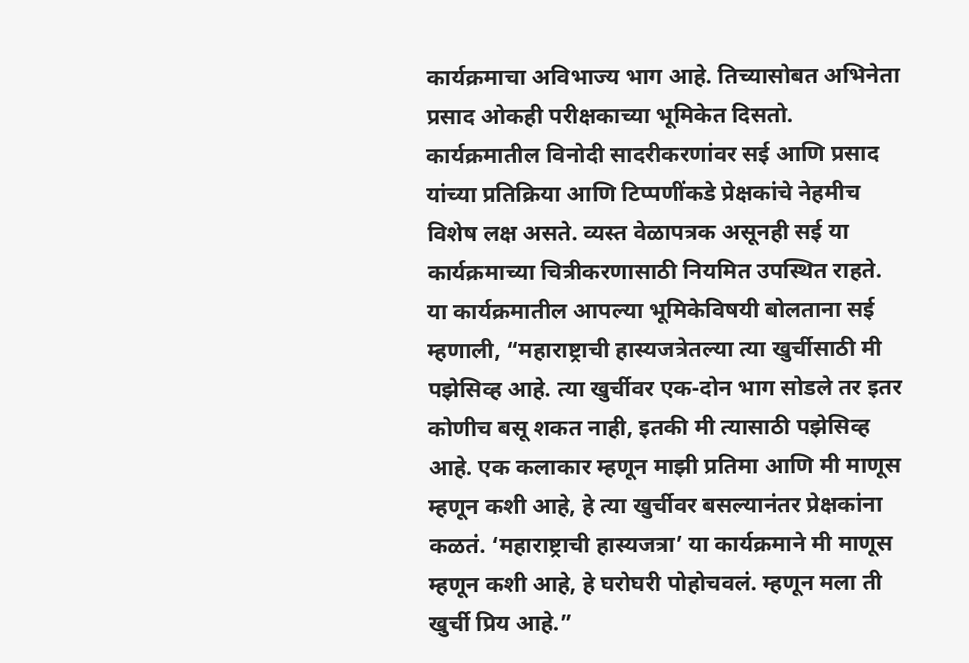कार्यक्रमाचा अविभाज्य भाग आहे. तिच्यासोबत अभिनेता प्रसाद ओकही परीक्षकाच्या भूमिकेत दिसतो. कार्यक्रमातील विनोदी सादरीकरणांवर सई आणि प्रसाद यांच्या प्रतिक्रिया आणि टिप्पणींकडे प्रेक्षकांचे नेहमीच विशेष लक्ष असते. व्यस्त वेळापत्रक असूनही सई या कार्यक्रमाच्या चित्रीकरणासाठी नियमित उपस्थित राहते.
या कार्यक्रमातील आपल्या भूमिकेविषयी बोलताना सई म्हणाली, “महाराष्ट्राची हास्यजत्रेतल्या त्या खुर्चीसाठी मी पझेसिव्ह आहे. त्या खुर्चीवर एक-दोन भाग सोडले तर इतर कोणीच बसू शकत नाही, इतकी मी त्यासाठी पझेसिव्ह आहे. एक कलाकार म्हणून माझी प्रतिमा आणि मी माणूस म्हणून कशी आहे, हे त्या खुर्चीवर बसल्यानंतर प्रेक्षकांना कळतं. ‘महाराष्ट्राची हास्यजत्रा’ या कार्यक्रमाने मी माणूस म्हणून कशी आहे, हे घरोघरी पोहोचवलं. म्हणून मला ती खुर्ची प्रिय आहे.”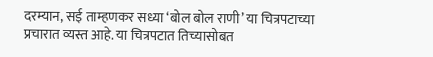दरम्यान, सई ताम्हणकर सध्या ‘बोल बोल राणी’ या चित्रपटाच्या प्रचारात व्यस्त आहे. या चित्रपटात तिच्यासोबत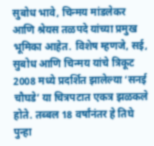सुबोध भावे, चिन्मय मांडलेकर आणि श्रेयस तळपदे यांच्या प्रमुख भूमिका आहेत. विशेष म्हणजे, सई, सुबोध आणि चिन्मय यांचे त्रिकूट 2008 मध्ये प्रदर्शित झालेल्या ‘सनई चौघडे’ या चित्रपटात एकत्र झळकले होते. तब्बल 18 वर्षांनंतर हे तिघे पुन्हा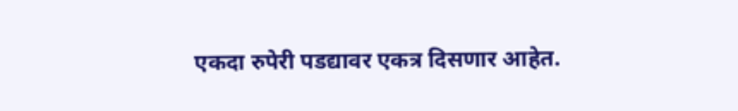एकदा रुपेरी पडद्यावर एकत्र दिसणार आहेत.